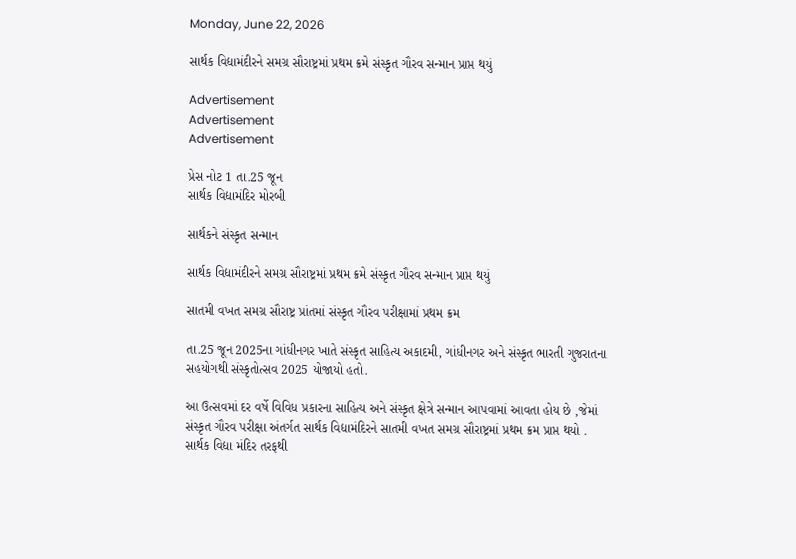Monday, June 22, 2026

સાર્થક વિદ્યામંદીરને સમગ્ર સૌરાષ્ટ્રમાં પ્રથમ ક્રમે સંસ્કૃત ગૌરવ સન્માન પ્રાપ્ત થયું

Advertisement
Advertisement
Advertisement

પ્રેસ નોટ 1 તા.25 જૂન
સાર્થક વિદ્યામંદિર મોરબી

સાર્થકને સંસ્કૃત સન્માન

સાર્થક વિદ્યામંદીરને સમગ્ર સૌરાષ્ટ્રમાં પ્રથમ ક્રમે સંસ્કૃત ગૌરવ સન્માન પ્રાપ્ત થયું

સાતમી વખત સમગ્ર સૌરાષ્ટ્ર પ્રાંતમાં સંસ્કૃત ગૌરવ પરીક્ષામાં પ્રથમ ક્રમ

તા.25 જૂન 2025ના ગાંધીનગર ખાતે સંસ્કૃત સાહિત્ય અકાદમી, ગાંધીનગર અને સંસ્કૃત ભારતી ગુજરાતના સહયોગથી સંસ્કૃતોત્સવ 2025 યોજાયો હતો.

આ ઉત્સવમાં દર વર્ષે વિવિધ પ્રકારના સાહિત્ય અને સંસ્કૃત ક્ષેત્રે સન્માન આપવામાં આવતા હોય છે ,જેમાં સંસ્કૃત ગૌરવ પરીક્ષા અંતર્ગત સાર્થક વિદ્યામંદિરને સાતમી વખત સમગ્ર સૌરાષ્ટ્રમાં પ્રથમ ક્રમ પ્રાપ્ત થયો .
સાર્થક વિદ્યા મંદિર તરફથી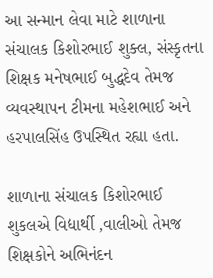આ સન્માન લેવા માટે શાળાના સંચાલક કિશોરભાઈ શુક્લ, સંસ્કૃતના શિક્ષક મનેષભાઈ બુદ્ધદેવ તેમજ વ્યવસ્થાપન ટીમના મહેશભાઈ અને હરપાલસિંહ ઉપસ્થિત રહ્યા હતા.

શાળાના સંચાલક કિશોરભાઈ શુકલએ વિદ્યાર્થી ,વાલીઓ તેમજ શિક્ષકોને અભિનંદન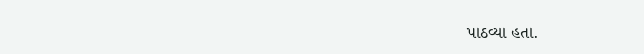પાઠવ્યા હતા.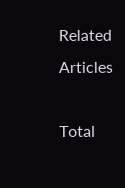Related Articles

Total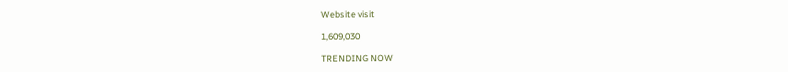Website visit

1,609,030

TRENDING NOW